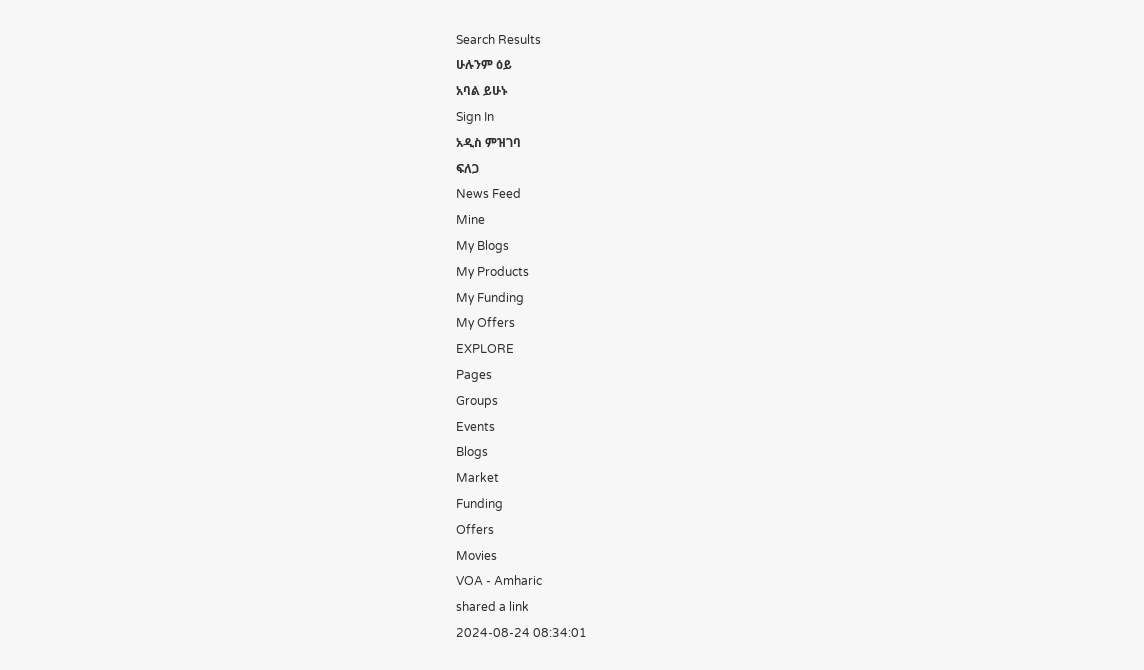Search Results
ሁሉንም ዕይ
አባል ይሁኑ
Sign In
አዲስ ምዝገባ
ፍለጋ
News Feed
Mine
My Blogs
My Products
My Funding
My Offers
EXPLORE
Pages
Groups
Events
Blogs
Market
Funding
Offers
Movies
VOA - Amharic
shared a link
2024-08-24 08:34:01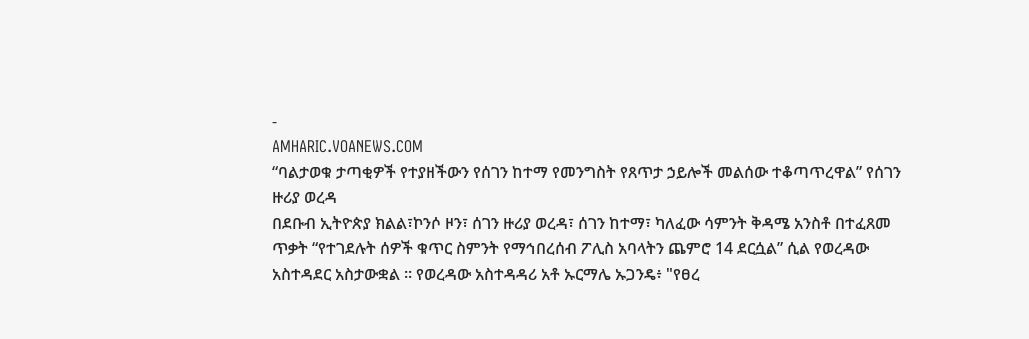-
AMHARIC.VOANEWS.COM
“ባልታወቁ ታጣቂዎች የተያዘችውን የሰገን ከተማ የመንግስት የጸጥታ ኃይሎች መልሰው ተቆጣጥረዋል” የሰገን ዙሪያ ወረዳ
በደቡብ ኢትዮጵያ ክልል፣ኮንሶ ዞን፣ ሰገን ዙሪያ ወረዳ፣ ሰገን ከተማ፣ ካለፈው ሳምንት ቅዳሜ አንስቶ በተፈጸመ ጥቃት “የተገደሉት ሰዎች ቁጥር ስምንት የማኅበረሰብ ፖሊስ አባላትን ጨምሮ 14 ደርሷል” ሲል የወረዳው አስተዳደር አስታውቋል ። የወረዳው አስተዳዳሪ አቶ ኡርማሌ ኡጋንዴ፥ "የፀረ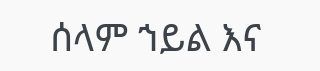ሰላም ኀይል እና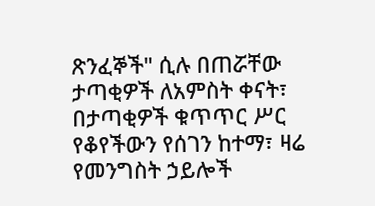ጽንፈኞች" ሲሉ በጠሯቸው ታጣቂዎች ለአምስት ቀናት፣ በታጣቂዎች ቁጥጥር ሥር የቆየችውን የሰገን ከተማ፣ ዛሬ የመንግስት ኃይሎች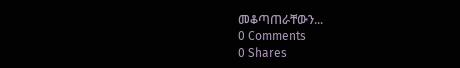መቆጣጠራቸውን...
0 Comments
0 Shares